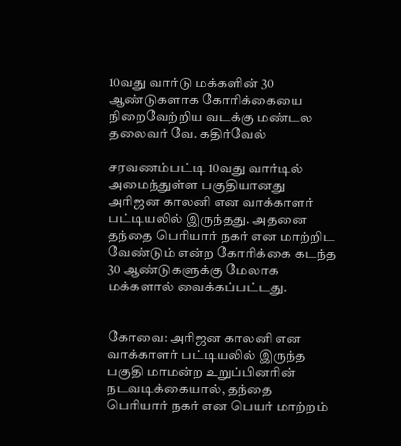10வது வார்டு மக்களின் 30 ஆண்டுகளாக கோரிக்கையை நிறைவேற்றிய வடக்கு மண்டல தலைவர் வே. கதிர்வேல்

சரவணம்பட்டி 10வது வார்டில் அமைந்துள்ள பகுதியானது அரிஜன காலனி என வாக்காளர் பட்டியலில் இருந்தது. அதனை தந்தை பெரியார் நகர் என மாற்றிட வேண்டும் என்ற கோரிக்கை கடந்த 30 ஆண்டுகளுக்கு மேலாக மக்களால் வைக்கப்பட்டது.


கோவை: அரிஜன காலனி என வாக்காளர் பட்டியலில் இருந்த பகுதி மாமன்ற உறுப்பினரின் நடவடிக்கையால், தந்தை பெரியார் நகர் என பெயர் மாற்றம்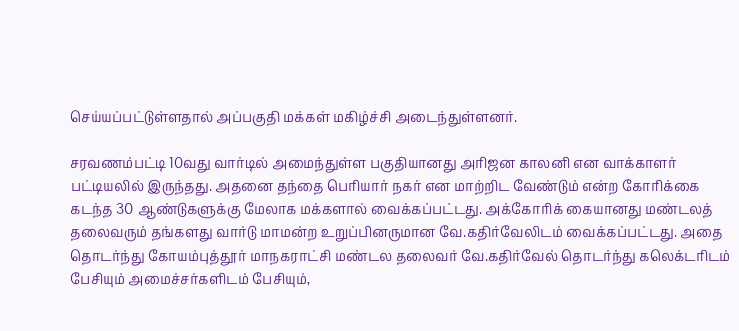செய்யப்பட்டுள்ளதால் அப்பகுதி மக்கள் மகிழ்ச்சி அடைந்துள்ளனர்.

சரவணம்பட்டி 10வது வார்டில் அமைந்துள்ள பகுதியானது அரிஜன காலனி என வாக்காளர் பட்டியலில் இருந்தது. அதனை தந்தை பெரியார் நகர் என மாற்றிட வேண்டும் என்ற கோரிக்கை கடந்த 30 ஆண்டுகளுக்கு மேலாக மக்களால் வைக்கப்பட்டது. அக்கோரிக் கையானது மண்டலத் தலைவரும் தங்களது வார்டு மாமன்ற உறுப்பினருமான வே.கதிர்வேலிடம் வைக்கப்பட்டது. அதை தொடர்ந்து கோயம்புத்தூர் மாநகராட்சி மண்டல தலைவர் வே.கதிர்வேல் தொடர்ந்து கலெக்டரிடம் பேசியும் அமைச்சர்களிடம் பேசியும்,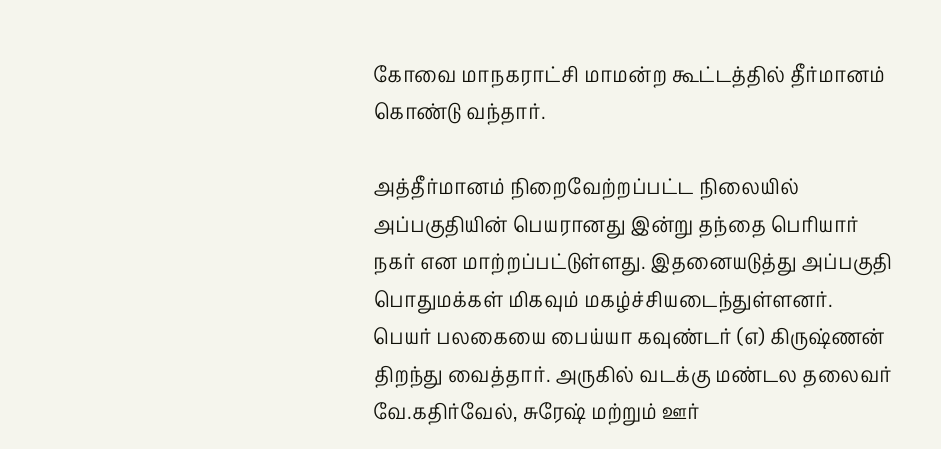கோவை மாநகராட்சி மாமன்ற கூட்டத்தில் தீர்மானம் கொண்டு வந்தார்.

அத்தீர்மானம் நிறைவேற்றப்பட்ட நிலையில் அப்பகுதியின் பெயரானது இன்று தந்தை பெரியார் நகர் என மாற்றப்பட்டுள்ளது. இதனையடுத்து அப்பகுதி பொதுமக்கள் மிகவும் மகழ்ச்சியடைந்துள்ளனர். பெயர் பலகையை பைய்யா கவுண்டர் (எ) கிருஷ்ணன் திறந்து வைத்தார். அருகில் வடக்கு மண்டல தலைவர் வே.கதிர்வேல், சுரேஷ் மற்றும் ஊர்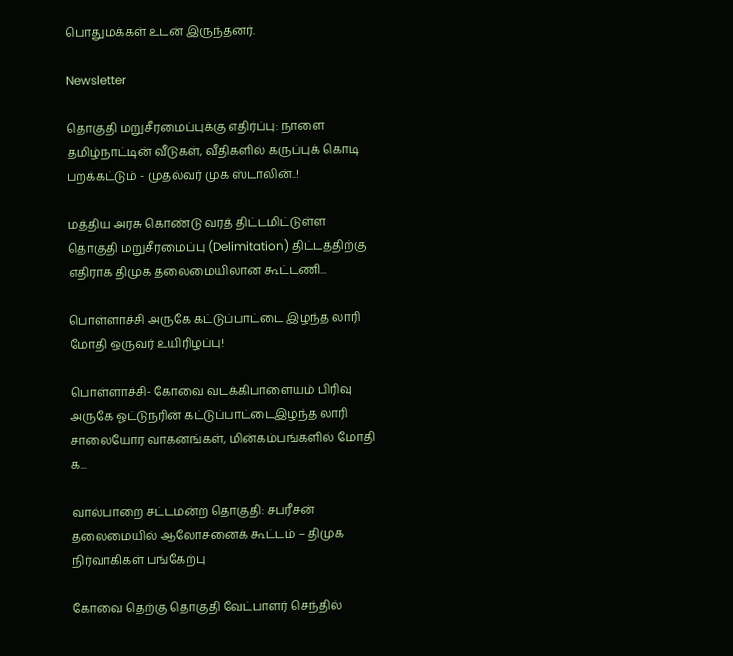பொதுமக்கள் உடன் இருந்தனர்.

Newsletter

தொகுதி மறுசீரமைப்புக்கு எதிர்ப்பு: நாளை தமிழ்நாட்டின் வீடுகள், வீதிகளில் கருப்புக் கொடி பறக்கட்டும் - முதல்வர் முக ஸ்டாலின்..!

மத்திய அரசு கொண்டு வரத் திட்டமிட்டுள்ள தொகுதி மறுசீரமைப்பு (Delimitation) திட்டத்திற்கு எதிராக திமுக தலைமையிலான கூட்டணி...

பொள்ளாச்சி அருகே கட்டுப்பாட்டை இழந்த லாரி மோதி ஒருவர் உயிரிழப்பு!

பொள்ளாச்சி- கோவை வடக்கிபாளையம் பிரிவு அருகே ஓட்டுநரின் கட்டுப்பாட்டைஇழந்த லாரி சாலையோர வாகனங்கள், மின்கம்பங்களில் மோதி க...

வால்பாறை சட்டமன்ற தொகுதி: சபரீசன் தலைமையில் ஆலோசனைக் கூட்டம் – திமுக நிர்வாகிகள் பங்கேற்பு

கோவை தெற்கு தொகுதி வேட்பாளர் செந்தில்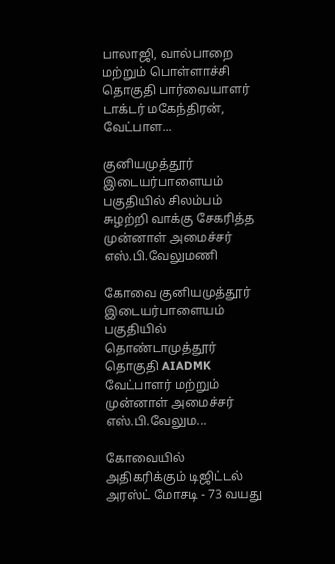பாலாஜி, வால்பாறை மற்றும் பொள்ளாச்சி தொகுதி பார்வையாளர் டாக்டர் மகேந்திரன், வேட்பாள...

குனியமுத்தூர் இடையர்பாளையம் பகுதியில் சிலம்பம் சுழற்றி வாக்கு சேகரித்த முன்னாள் அமைச்சர் எஸ்.பி.வேலுமணி

கோவை குனியமுத்தூர் இடையர்பாளையம் பகுதியில் தொண்டாமுத்தூர் தொகுதி AIADMK வேட்பாளர் மற்றும் முன்னாள் அமைச்சர் எஸ்.பி.வேலும...

கோவையில் அதிகரிக்கும் டிஜிட்டல் அரஸ்ட் மோசடி - 73 வயது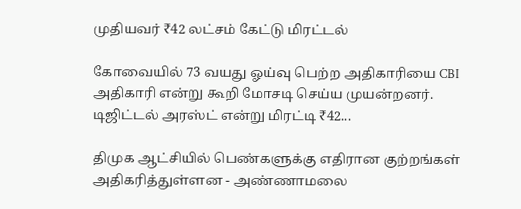முதியவர் ₹42 லட்சம் கேட்டு மிரட்டல்

கோவையில் 73 வயது ஓய்வு பெற்ற அதிகாரியை CBI அதிகாரி என்று கூறி மோசடி செய்ய முயன்றனர். டிஜிட்டல் அரஸ்ட் என்று மிரட்டி ₹42...

திமுக ஆட்சியில் பெண்களுக்கு எதிரான குற்றங்கள் அதிகரித்துள்ளன - அண்ணாமலை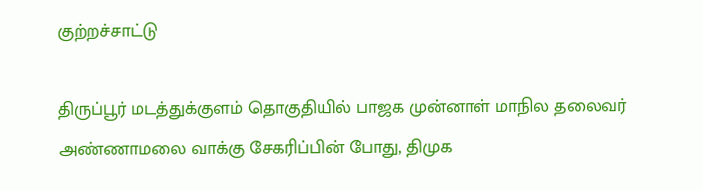குற்றச்சாட்டு

திருப்பூர் மடத்துக்குளம் தொகுதியில் பாஜக முன்னாள் மாநில தலைவர் அண்ணாமலை வாக்கு சேகரிப்பின் போது, திமுக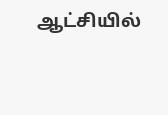ஆட்சியில்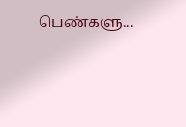பெண்களு...